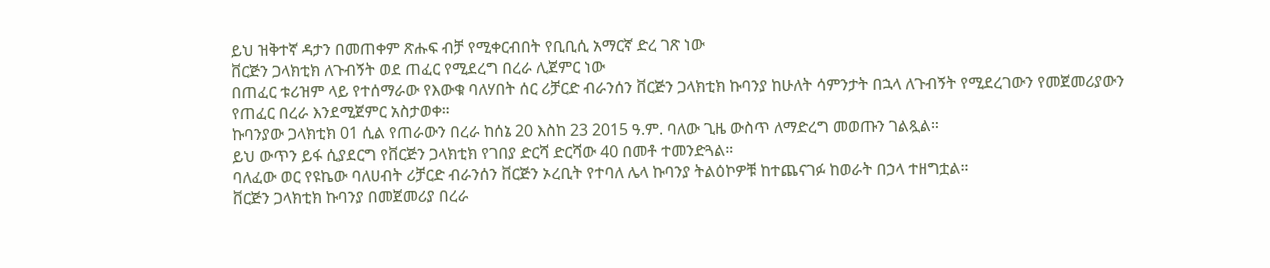ይህ ዝቅተኛ ዳታን በመጠቀም ጽሑፍ ብቻ የሚቀርብበት የቢቢሲ አማርኛ ድረ ገጽ ነው
ቨርጅን ጋላክቲክ ለጉብኝት ወደ ጠፈር የሚደረግ በረራ ሊጀምር ነው
በጠፈር ቱሪዝም ላይ የተሰማራው የእውቁ ባለሃበት ሰር ሪቻርድ ብራንሰን ቨርጅን ጋላክቲክ ኩባንያ ከሁለት ሳምንታት በኋላ ለጉብኝት የሚደረገውን የመጀመሪያውን የጠፈር በረራ እንደሚጀምር አስታወቀ።
ኩባንያው ጋላክቲክ 01 ሲል የጠራውን በረራ ከሰኔ 20 እስከ 23 2015 ዓ.ም. ባለው ጊዜ ውስጥ ለማድረግ መወጡን ገልጿል።
ይህ ውጥን ይፋ ሲያደርግ የቨርጅን ጋላክቲክ የገበያ ድርሻ ድርሻው 40 በመቶ ተመንድጓል።
ባለፈው ወር የዩኬው ባለሀብት ሪቻርድ ብራንሰን ቨርጅን ኦረቢት የተባለ ሌላ ኩባንያ ትልዕኮዎቹ ከተጨናገፉ ከወራት በኃላ ተዘግቷል።
ቨርጅን ጋላክቲክ ኩባንያ በመጀመሪያ በረራ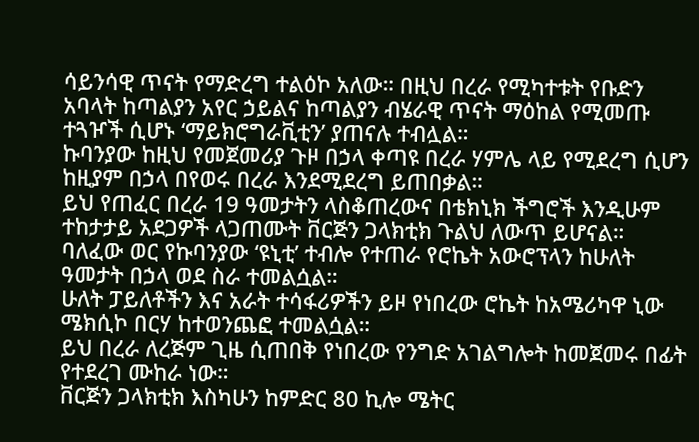ሳይንሳዊ ጥናት የማድረግ ተልዕኮ አለው። በዚህ በረራ የሚካተቱት የቡድን አባላት ከጣልያን አየር ኃይልና ከጣልያን ብሄራዊ ጥናት ማዕከል የሚመጡ ተጓዦች ሲሆኑ ‘ማይክሮግራቪቲን’ ያጠናሉ ተብሏል።
ኩባንያው ከዚህ የመጀመሪያ ጉዞ በኃላ ቀጣዩ በረራ ሃምሌ ላይ የሚደረግ ሲሆን ከዚያም በኃላ በየወሩ በረራ እንደሚደረግ ይጠበቃል።
ይህ የጠፈር በረራ 19 ዓመታትን ላስቆጠረውና በቴክኒክ ችግሮች እንዲሁም ተከታታይ አደጋዎች ላጋጠሙት ቨርጅን ጋላክቲክ ጉልህ ለውጥ ይሆናል።
ባለፈው ወር የኩባንያው ‘ዩኒቲ’ ተብሎ የተጠራ የሮኬት አውሮፕላን ከሁለት ዓመታት በኃላ ወደ ስራ ተመልሷል።
ሁለት ፓይለቶችን እና አራት ተሳፋሪዎችን ይዞ የነበረው ሮኬት ከአሜሪካዋ ኒው ሜክሲኮ በርሃ ከተወንጨፎ ተመልሷል።
ይህ በረራ ለረጅም ጊዜ ሲጠበቅ የነበረው የንግድ አገልግሎት ከመጀመሩ በፊት የተደረገ ሙከራ ነው።
ቨርጅን ጋላክቲክ እስካሁን ከምድር 80 ኪሎ ሜትር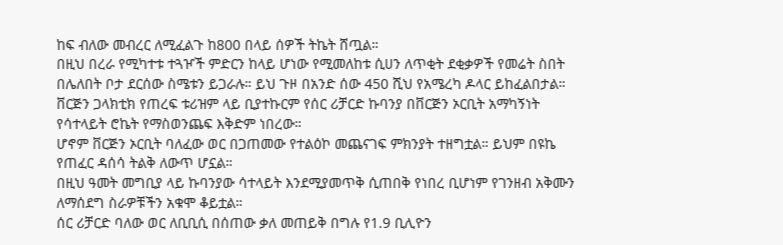ከፍ ብለው መብረር ለሚፈልጉ ከ800 በላይ ሰዎች ትኬት ሸጧል።
በዚህ በረራ የሚካተቱ ተጓዦች ምድርን ከላይ ሆነው የሚመለከቱ ሲሀን ለጥቂት ደቂቃዎች የመሬት ስበት በሌለበት ቦታ ደርሰው ስሜቱን ይጋራሉ። ይህ ጉዞ በአንድ ሰው 450 ሺህ የአሜረካ ዶላር ይከፈልበታል።
ቨርጅን ጋላክቲክ የጠረፍ ቱሪዝም ላይ ቢያተኩርም የሰር ሪቻርድ ኩባንያ በቨርጅን ኦርቢት አማካኝነት የሳተላይት ሮኬት የማስወንጨፍ እቅድም ነበረው።
ሆኖም ቨርጅን ኦርቢት ባለፈው ወር በጋጠመው የተልዕኮ መጨናገፍ ምክንያት ተዘግቷል። ይህም በዩኬ የጠፈር ዳሰሳ ትልቅ ለውጥ ሆኗል።
በዚህ ዓመት መግቢያ ላይ ኩባንያው ሳተላይት እንደሚያመጥቅ ሲጠበቅ የነበረ ቢሆነም የገንዘብ አቅሙን ለማሰደግ ስራዎቹችን አቁሞ ቆይቷል።
ሰር ሪቻርድ ባለው ወር ለቢቢሲ በሰጠው ቃለ መጠይቅ በግሉ የ1.9 ቢሊዮን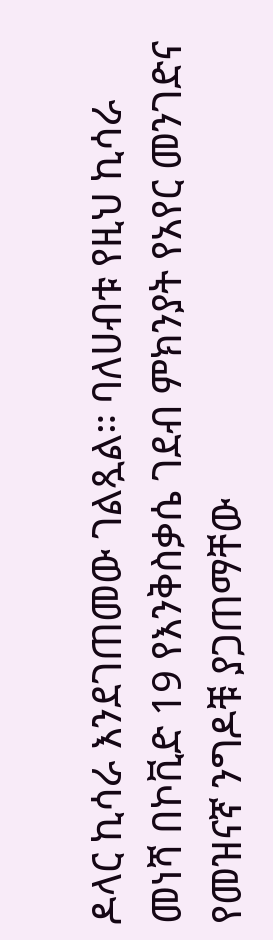ዶላር ኪሳራ እንደገጠመው ገልጿል። ባለሀብቱ የዚህ ኪሳራ መነሻ በኮቪድ 19 የእንቅስቃሴ ገደብ ምክንያት የአየር መንገድና የመዝናኛ ንግዶቹ ያጋጠማቸው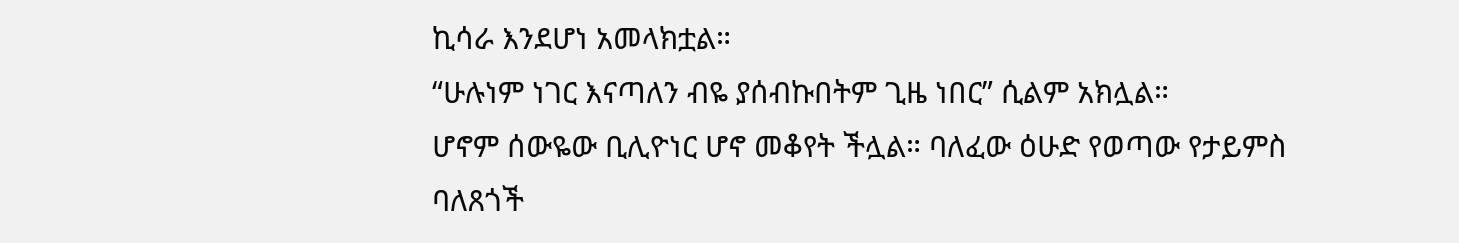ኪሳራ እንደሆነ አመላክቷል።
“ሁሉነም ነገር እናጣለን ብዬ ያሰብኩበትም ጊዜ ነበር” ሲልም አክሏል።
ሆኖም ሰውዬው ቢሊዮነር ሆኖ መቆየት ችሏል። ባለፈው ዕሁድ የወጣው የታይምስ ባለጸጎች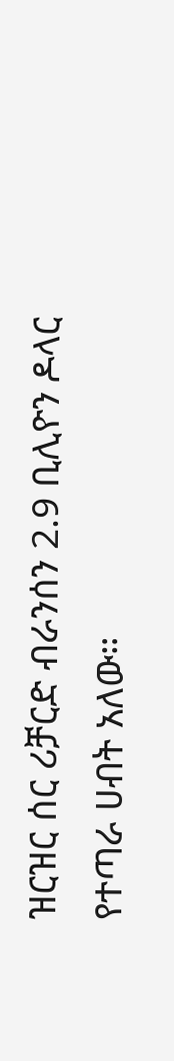ዝርዝር ሰር ሪቻርድ ብራንሰን 2.9 ቢሊዮን ዶላር የተጣራ ሀብት አለው።